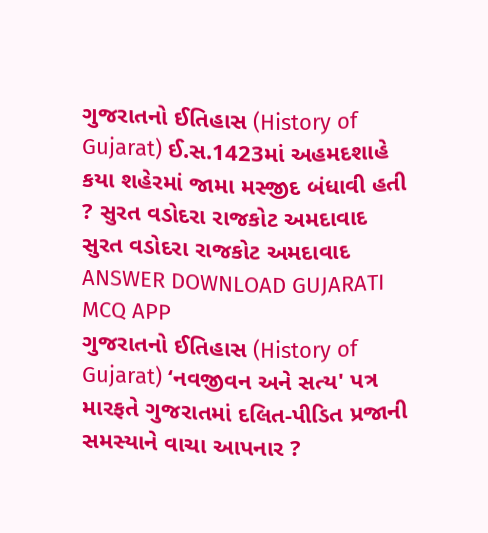ગુજરાતનો ઈતિહાસ (History of Gujarat) ઈ.સ.1423માં અહમદશાહે કયા શહેરમાં જામા મસ્જીદ બંધાવી હતી ? સુરત વડોદરા રાજકોટ અમદાવાદ સુરત વડોદરા રાજકોટ અમદાવાદ ANSWER DOWNLOAD GUJARATI MCQ APP
ગુજરાતનો ઈતિહાસ (History of Gujarat) ‘નવજીવન અને સત્ય' પત્ર મારફતે ગુજરાતમાં દલિત-પીડિત પ્રજાની સમસ્યાને વાચા આપનાર ?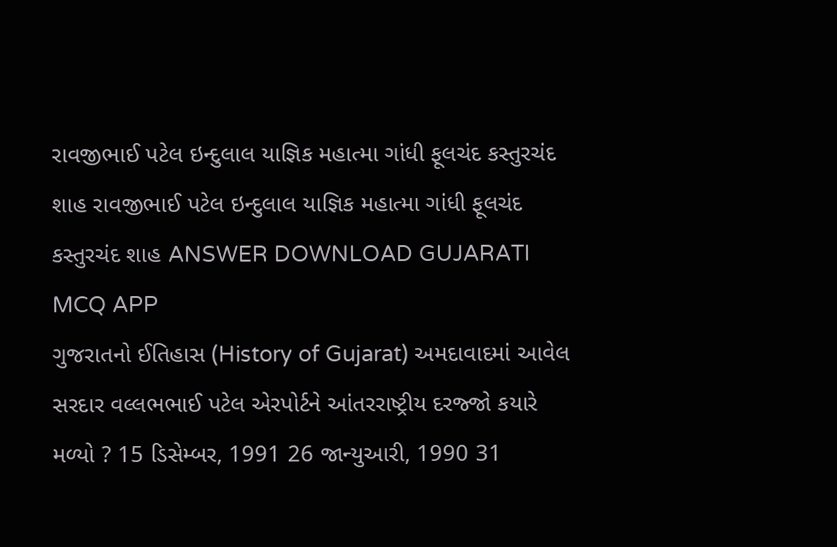રાવજીભાઈ પટેલ ઇન્દુલાલ યાજ્ઞિક મહાત્મા ગાંધી ફૂલચંદ કસ્તુરચંદ શાહ રાવજીભાઈ પટેલ ઇન્દુલાલ યાજ્ઞિક મહાત્મા ગાંધી ફૂલચંદ કસ્તુરચંદ શાહ ANSWER DOWNLOAD GUJARATI MCQ APP
ગુજરાતનો ઈતિહાસ (History of Gujarat) અમદાવાદમાં આવેલ સરદાર વલ્લભભાઈ પટેલ એરપોર્ટને આંતરરાષ્ટ્રીય દરજ્જો કયારે મળ્યો ? 15 ડિસેમ્બર, 1991 26 જાન્યુઆરી, 1990 31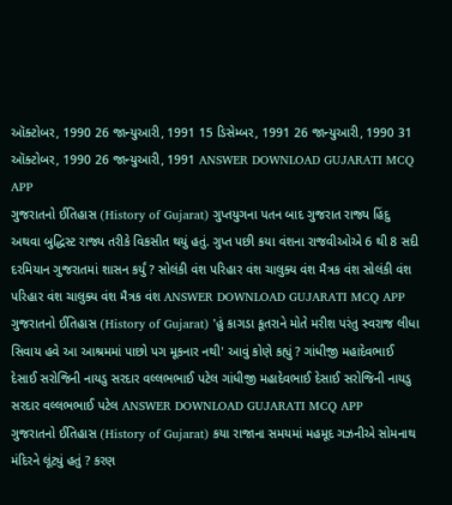ઑક્ટોબર, 1990 26 જાન્યુઆરી, 1991 15 ડિસેમ્બર, 1991 26 જાન્યુઆરી, 1990 31 ઑક્ટોબર, 1990 26 જાન્યુઆરી, 1991 ANSWER DOWNLOAD GUJARATI MCQ APP
ગુજરાતનો ઈતિહાસ (History of Gujarat) ગુપ્તયુગના પતન બાદ ગુજરાત રાજ્ય હિંદુ અથવા બુદ્ધિસ્ટ રાજ્ય તરીકે વિકસીત થયું હતું. ગુપ્ત પછી કયા વંશના રાજવીઓએ 6 થી 8 સદી દરમિયાન ગુજરાતમાં શાસન કર્યું ? સોલંકી વંશ પરિહાર વંશ ચાલુક્ય વંશ મૈત્રક વંશ સોલંકી વંશ પરિહાર વંશ ચાલુક્ય વંશ મૈત્રક વંશ ANSWER DOWNLOAD GUJARATI MCQ APP
ગુજરાતનો ઈતિહાસ (History of Gujarat) 'હું કાગડા કૂતરાને મોતે મરીશ પરંતુ સ્વરાજ લીધા સિવાય હવે આ આશ્રમમાં પાછો પગ મૂકનાર નથી' આવું કોણે કહ્યું ? ગાંધીજી મહાદેવભાઈ દેસાઈ સરોજિની નાયડુ સરદાર વલ્લભભાઈ પટેલ ગાંધીજી મહાદેવભાઈ દેસાઈ સરોજિની નાયડુ સરદાર વલ્લભભાઈ પટેલ ANSWER DOWNLOAD GUJARATI MCQ APP
ગુજરાતનો ઈતિહાસ (History of Gujarat) કયા રાજાના સમયમાં મહમૂદ ગઝનીએ સોમનાથ મંદિરને લૂંટ્યું હતું ? કરણ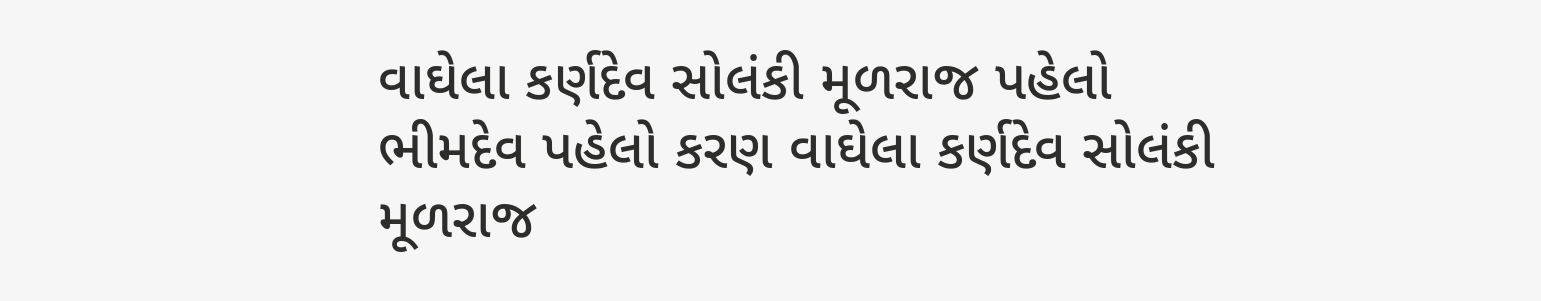વાઘેલા કર્ણદેવ સોલંકી મૂળરાજ પહેલો ભીમદેવ પહેલો કરણ વાઘેલા કર્ણદેવ સોલંકી મૂળરાજ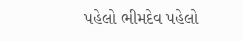પહેલો ભીમદેવ પહેલો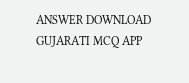ANSWER DOWNLOAD GUJARATI MCQ APP